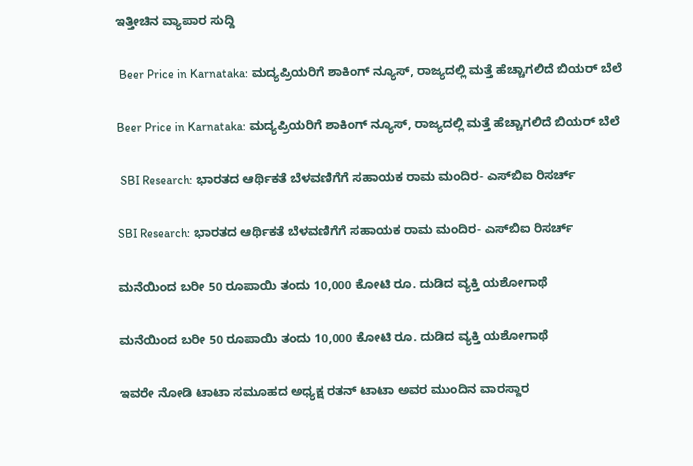ಇತ್ತೀಚಿನ ವ್ಯಾಪಾರ ಸುದ್ದಿ

 Beer Price in Karnataka: ಮದ್ಯಪ್ರಿಯರಿಗೆ ಶಾಕಿಂಗ್ ನ್ಯೂಸ್, ರಾಜ್ಯದಲ್ಲಿ ಮತ್ತೆ ಹೆಚ್ಚಾಗಲಿದೆ ಬಿಯರ್ ಬೆಲೆ

Beer Price in Karnataka: ಮದ್ಯಪ್ರಿಯರಿಗೆ ಶಾಕಿಂಗ್ ನ್ಯೂಸ್, ರಾಜ್ಯದಲ್ಲಿ ಮತ್ತೆ ಹೆಚ್ಚಾಗಲಿದೆ ಬಿಯರ್ ಬೆಲೆ

 SBI Research: ಭಾರತದ ಆರ್ಥಿಕತೆ ಬೆಳವಣಿಗೆಗೆ ಸಹಾಯಕ ರಾಮ ಮಂದಿರ- ಎಸ್‌ಬಿಐ ರಿಸರ್ಚ್

SBI Research: ಭಾರತದ ಆರ್ಥಿಕತೆ ಬೆಳವಣಿಗೆಗೆ ಸಹಾಯಕ ರಾಮ ಮಂದಿರ- ಎಸ್‌ಬಿಐ ರಿಸರ್ಚ್

ಮನೆಯಿಂದ ಬರೀ 50 ರೂಪಾಯಿ ತಂದು 10,000 ಕೋಟಿ ರೂ. ದುಡಿದ ವ್ಯಕ್ತಿ ಯಶೋಗಾಥೆ

ಮನೆಯಿಂದ ಬರೀ 50 ರೂಪಾಯಿ ತಂದು 10,000 ಕೋಟಿ ರೂ. ದುಡಿದ ವ್ಯಕ್ತಿ ಯಶೋಗಾಥೆ

ಇವರೇ ನೋಡಿ ಟಾಟಾ ಸಮೂಹದ ಅಧ್ಯಕ್ಷ ರತನ್‌ ಟಾಟಾ ಅವರ ಮುಂದಿನ ವಾರಸ್ದಾರ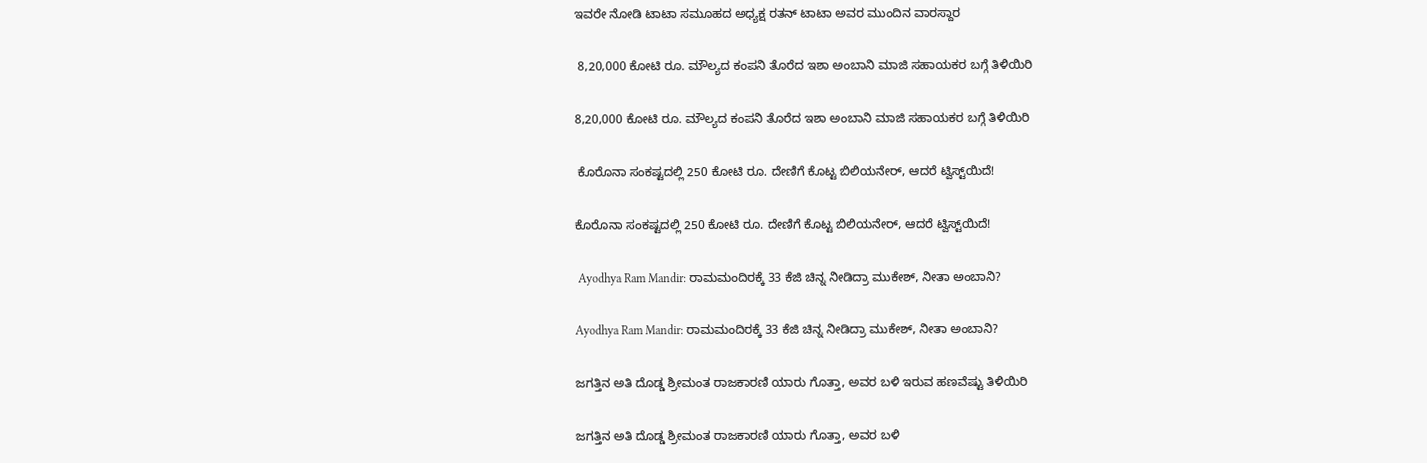ಇವರೇ ನೋಡಿ ಟಾಟಾ ಸಮೂಹದ ಅಧ್ಯಕ್ಷ ರತನ್‌ ಟಾಟಾ ಅವರ ಮುಂದಿನ ವಾರಸ್ದಾರ

 8,20,000 ಕೋಟಿ ರೂ. ಮೌಲ್ಯದ ಕಂಪನಿ ತೊರೆದ ಇಶಾ ಅಂಬಾನಿ ಮಾಜಿ ಸಹಾಯಕರ ಬಗ್ಗೆ ತಿಳಿಯಿರಿ

8,20,000 ಕೋಟಿ ರೂ. ಮೌಲ್ಯದ ಕಂಪನಿ ತೊರೆದ ಇಶಾ ಅಂಬಾನಿ ಮಾಜಿ ಸಹಾಯಕರ ಬಗ್ಗೆ ತಿಳಿಯಿರಿ

 ಕೊರೊನಾ ಸಂಕಷ್ಟದಲ್ಲಿ 250 ಕೋಟಿ ರೂ. ದೇಣಿಗೆ ಕೊಟ್ಟ ಬಿಲಿಯನೇರ್‌, ಆದರೆ ಟ್ವಿಸ್ಟ್‌ಯಿದೆ!

ಕೊರೊನಾ ಸಂಕಷ್ಟದಲ್ಲಿ 250 ಕೋಟಿ ರೂ. ದೇಣಿಗೆ ಕೊಟ್ಟ ಬಿಲಿಯನೇರ್‌, ಆದರೆ ಟ್ವಿಸ್ಟ್‌ಯಿದೆ!

 Ayodhya Ram Mandir: ರಾಮಮಂದಿರಕ್ಕೆ 33 ಕೆಜಿ ಚಿನ್ನ ನೀಡಿದ್ರಾ ಮುಕೇಶ್, ನೀತಾ ಅಂಬಾನಿ?

Ayodhya Ram Mandir: ರಾಮಮಂದಿರಕ್ಕೆ 33 ಕೆಜಿ ಚಿನ್ನ ನೀಡಿದ್ರಾ ಮುಕೇಶ್, ನೀತಾ ಅಂಬಾನಿ?

ಜಗತ್ತಿನ ಅತಿ ದೊಡ್ಡ ಶ್ರೀಮಂತ ರಾಜಕಾರಣಿ ಯಾರು ಗೊತ್ತಾ, ಅವರ ಬಳಿ ಇರುವ ಹಣವೆಷ್ಟು ತಿಳಿಯಿರಿ

ಜಗತ್ತಿನ ಅತಿ ದೊಡ್ಡ ಶ್ರೀಮಂತ ರಾಜಕಾರಣಿ ಯಾರು ಗೊತ್ತಾ, ಅವರ ಬಳಿ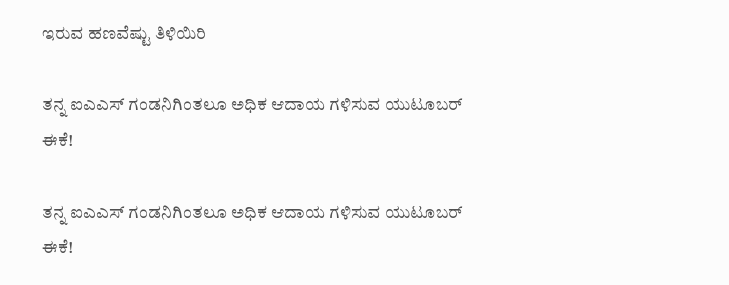ಇರುವ ಹಣವೆಷ್ಟು ತಿಳಿಯಿರಿ

ತನ್ನ ಐಎಎಸ್‌ ಗಂಡನಿಗಿಂತಲೂ ಅಧಿಕ ಆದಾಯ ಗಳಿಸುವ ಯುಟೂಬರ್‌ ಈಕೆ!

ತನ್ನ ಐಎಎಸ್‌ ಗಂಡನಿಗಿಂತಲೂ ಅಧಿಕ ಆದಾಯ ಗಳಿಸುವ ಯುಟೂಬರ್‌ ಈಕೆ!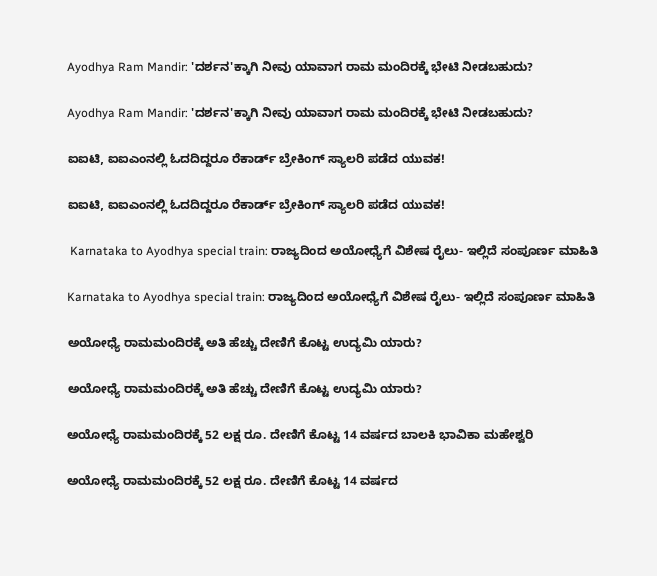Ayodhya Ram Mandir: 'ದರ್ಶನ'ಕ್ಕಾಗಿ ನೀವು ಯಾವಾಗ ರಾಮ ಮಂದಿರಕ್ಕೆ ಭೇಟಿ ನೀಡಬಹುದು?

Ayodhya Ram Mandir: 'ದರ್ಶನ'ಕ್ಕಾಗಿ ನೀವು ಯಾವಾಗ ರಾಮ ಮಂದಿರಕ್ಕೆ ಭೇಟಿ ನೀಡಬಹುದು?

ಐಐಟಿ, ಐಐಎಂನಲ್ಲಿ ಓದದಿದ್ದರೂ ರೆಕಾರ್ಡ್‌ ಬ್ರೇಕಿಂಗ್‌ ಸ್ಯಾಲರಿ ಪಡೆದ ಯುವಕ!

ಐಐಟಿ, ಐಐಎಂನಲ್ಲಿ ಓದದಿದ್ದರೂ ರೆಕಾರ್ಡ್‌ ಬ್ರೇಕಿಂಗ್‌ ಸ್ಯಾಲರಿ ಪಡೆದ ಯುವಕ!

 Karnataka to Ayodhya special train: ರಾಜ್ಯದಿಂದ ಅಯೋಧ್ಯೆಗೆ ವಿಶೇಷ ರೈಲು- ಇಲ್ಲಿದೆ ಸಂಪೂರ್ಣ ಮಾಹಿತಿ

Karnataka to Ayodhya special train: ರಾಜ್ಯದಿಂದ ಅಯೋಧ್ಯೆಗೆ ವಿಶೇಷ ರೈಲು- ಇಲ್ಲಿದೆ ಸಂಪೂರ್ಣ ಮಾಹಿತಿ

ಅಯೋಧ್ಯೆ ರಾಮಮಂದಿರಕ್ಕೆ ಅತಿ ಹೆಚ್ಚು ದೇಣಿಗೆ ಕೊಟ್ಟ ಉದ್ಯಮಿ ಯಾರು?

ಅಯೋಧ್ಯೆ ರಾಮಮಂದಿರಕ್ಕೆ ಅತಿ ಹೆಚ್ಚು ದೇಣಿಗೆ ಕೊಟ್ಟ ಉದ್ಯಮಿ ಯಾರು?

ಅಯೋಧ್ಯೆ ರಾಮಮಂದಿರಕ್ಕೆ 52 ಲಕ್ಷ ರೂ. ದೇಣಿಗೆ ಕೊಟ್ಟ 14 ವರ್ಷದ ಬಾಲಕಿ ಭಾವಿಕಾ ಮಹೇಶ್ವರಿ

ಅಯೋಧ್ಯೆ ರಾಮಮಂದಿರಕ್ಕೆ 52 ಲಕ್ಷ ರೂ. ದೇಣಿಗೆ ಕೊಟ್ಟ 14 ವರ್ಷದ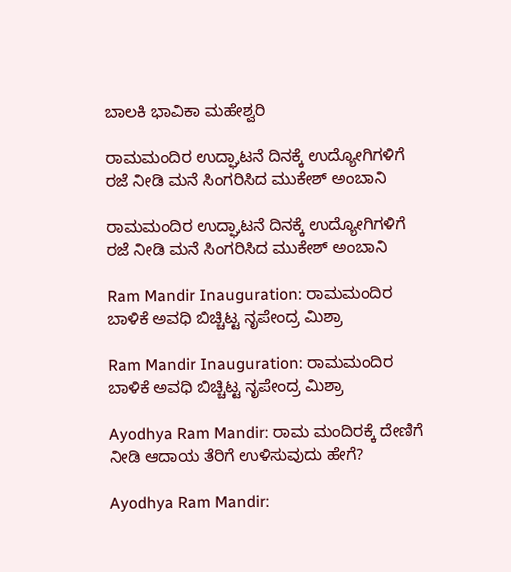ಬಾಲಕಿ ಭಾವಿಕಾ ಮಹೇಶ್ವರಿ

ರಾಮಮಂದಿರ ಉದ್ಘಾಟನೆ ದಿನಕ್ಕೆ ಉದ್ಯೋಗಿಗಳಿಗೆ ರಜೆ ನೀಡಿ ಮನೆ ಸಿಂಗರಿಸಿದ ಮುಕೇಶ್ ಅಂಬಾನಿ

ರಾಮಮಂದಿರ ಉದ್ಘಾಟನೆ ದಿನಕ್ಕೆ ಉದ್ಯೋಗಿಗಳಿಗೆ ರಜೆ ನೀಡಿ ಮನೆ ಸಿಂಗರಿಸಿದ ಮುಕೇಶ್ ಅಂಬಾನಿ

Ram Mandir Inauguration: ರಾಮಮಂದಿರ ಬಾಳಿಕೆ ಅವಧಿ ಬಿಚ್ಚಿಟ್ಟ ನೃಪೇಂದ್ರ ಮಿಶ್ರಾ

Ram Mandir Inauguration: ರಾಮಮಂದಿರ ಬಾಳಿಕೆ ಅವಧಿ ಬಿಚ್ಚಿಟ್ಟ ನೃಪೇಂದ್ರ ಮಿಶ್ರಾ

Ayodhya Ram Mandir: ರಾಮ ಮಂದಿರಕ್ಕೆ ದೇಣಿಗೆ ನೀಡಿ ಆದಾಯ ತೆರಿಗೆ ಉಳಿಸುವುದು ಹೇಗೆ?

Ayodhya Ram Mandir: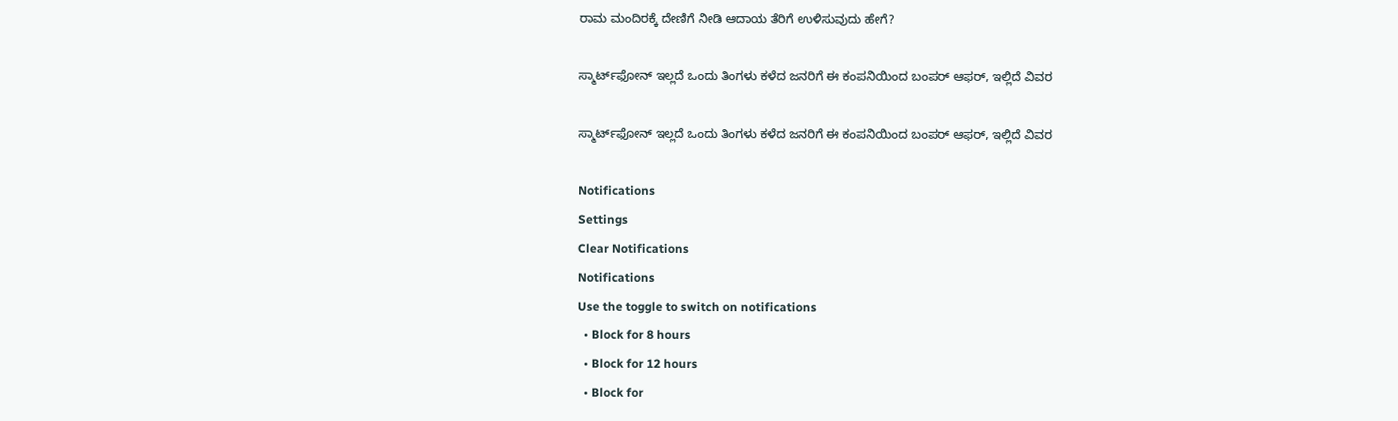ರಾಮ ಮಂದಿರಕ್ಕೆ ದೇಣಿಗೆ ನೀಡಿ ಆದಾಯ ತೆರಿಗೆ ಉಳಿಸುವುದು ಹೇಗೆ?

ಸ್ಮಾರ್ಟ್‌ಫೋನ್ ಇಲ್ಲದೆ ಒಂದು ತಿಂಗಳು ಕಳೆದ ಜನರಿಗೆ ಈ ಕಂಪನಿಯಿಂದ ಬಂಪರ್‌ ಆಫರ್‌, ಇಲ್ಲಿದೆ ವಿವರ

ಸ್ಮಾರ್ಟ್‌ಫೋನ್ ಇಲ್ಲದೆ ಒಂದು ತಿಂಗಳು ಕಳೆದ ಜನರಿಗೆ ಈ ಕಂಪನಿಯಿಂದ ಬಂಪರ್‌ ಆಫರ್‌, ಇಲ್ಲಿದೆ ವಿವರ

Notifications
Settings
Clear Notifications
Notifications
Use the toggle to switch on notifications
  • Block for 8 hours
  • Block for 12 hours
  • Block for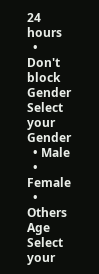24 hours
  • Don't block
Gender
Select your Gender
  • Male
  • Female
  • Others
Age
Select your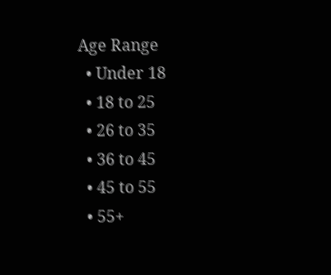Age Range
  • Under 18
  • 18 to 25
  • 26 to 35
  • 36 to 45
  • 45 to 55
  • 55+